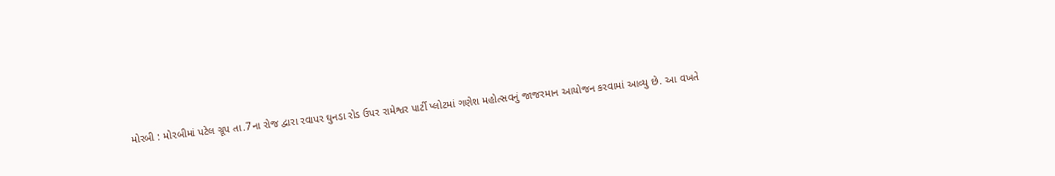મોરબી : મોરબીમાં પટેલ ગ્રૂપ તા.7ના રોજ દ્વારા રવાપર ઘુનડા રોડ ઉપર રામેશ્વર પાર્ટી પ્લોટમાં ગણેશ મહોત્સવનું જાજરમાન આયોજન કરવામાં આવ્યુ છે. આ વખતે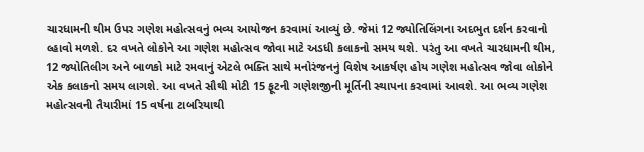ચારધામની થીમ ઉપર ગણેશ મહોત્સવનું ભવ્ય આયોજન કરવામાં આવ્યું છે. જેમાં 12 જ્યોતિલિંગના અદભુત દર્શન કરવાનો લ્હાવો મળશે. દર વખતે લોકોને આ ગણેશ મહોત્સવ જોવા માટે અડધી કલાકનો સમય થશે. પરંતુ આ વખતે ચારધામની થીમ, 12 જ્યોતિલીગ અને બાળકો માટે રમવાનું એટલે ભક્તિ સાથે મનોરંજનનું વિશેષ આકર્ષણ હોય ગણેશ મહોત્સવ જોવા લોકોને એક કલાકનો સમય લાગશે. આ વખતે સૌથી મોટી 15 ફૂટની ગણેશજીની મૂર્તિની સ્થાપના કરવામાં આવશે. આ ભવ્ય ગણેશ મહોત્સવની તૈયારીમાં 15 વર્ષના ટાબરિયાથી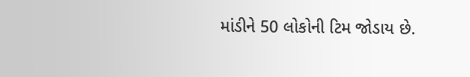માંડીને 50 લોકોની ટિમ જોડાય છે.